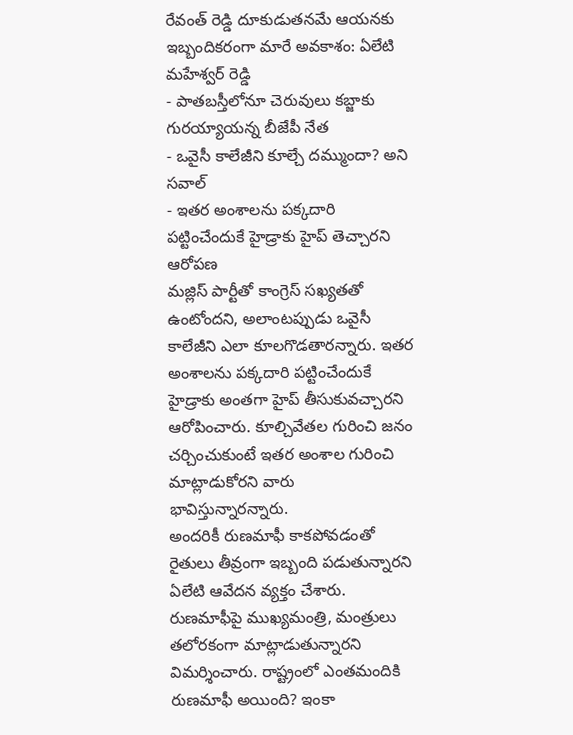రేవంత్ రెడ్డి దూకుడుతనమే ఆయనకు ఇబ్బందికరంగా మారే అవకాశం: ఏలేటి మహేశ్వర్ రెడ్డి
- పాతబస్తీలోనూ చెరువులు కబ్జాకు గురయ్యాయన్న బీజేపీ నేత
- ఒవైసీ కాలేజీని కూల్చే దమ్ముందా? అని సవాల్
- ఇతర అంశాలను పక్కదారి పట్టించేందుకే హైడ్రాకు హైప్ తెచ్చారని ఆరోపణ
మజ్లిస్ పార్టీతో కాంగ్రెస్ సఖ్యతతో ఉంటోందని, అలాంటప్పుడు ఒవైసీ కాలేజీని ఎలా కూలగొడతారన్నారు. ఇతర అంశాలను పక్కదారి పట్టించేందుకే హైడ్రాకు అంతగా హైప్ తీసుకువచ్చారని ఆరోపించారు. కూల్చివేతల గురించి జనం చర్చించుకుంటే ఇతర అంశాల గురించి మాట్లాడుకోరని వారు భావిస్తున్నారన్నారు.
అందరికీ రుణమాఫీ కాకపోవడంతో రైతులు తీవ్రంగా ఇబ్బంది పడుతున్నారని ఏలేటి ఆవేదన వ్యక్తం చేశారు. రుణమాఫీపై ముఖ్యమంత్రి, మంత్రులు తలోరకంగా మాట్లాడుతున్నారని విమర్శించారు. రాష్ట్రంలో ఎంతమందికి రుణమాఫీ అయింది? ఇంకా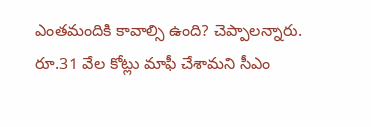ఎంతమందికి కావాల్సి ఉంది? చెప్పాలన్నారు. రూ.31 వేల కోట్లు మాఫీ చేశామని సీఎం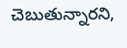చెబుతున్నారని,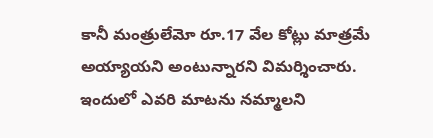కానీ మంత్రులేమో రూ.17 వేల కోట్లు మాత్రమే అయ్యాయని అంటున్నారని విమర్శించారు. ఇందులో ఎవరి మాటను నమ్మాలని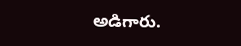అడిగారు.